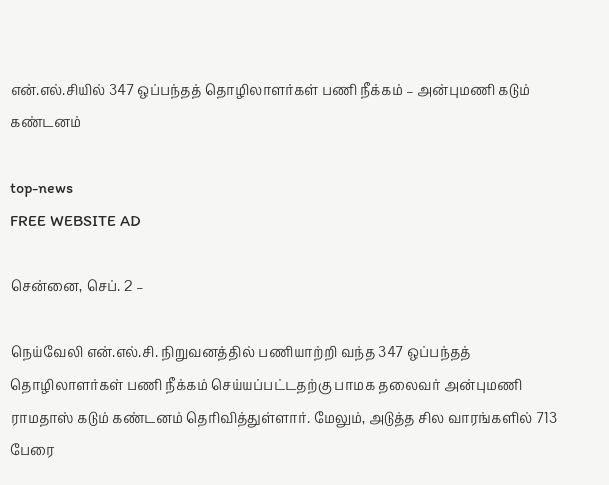என்.எல்.சியில் 347 ஒப்பந்தத் தொழிலாளர்கள் பணி நீக்கம் – அன்புமணி கடும் கண்டனம்

top-news
FREE WEBSITE AD

சென்னை, செப். 2 –

நெய்வேலி என்.எல்.சி. நிறுவனத்தில் பணியாற்றி வந்த 347 ஒப்பந்தத் தொழிலாளர்கள் பணி நீக்கம் செய்யப்பட்டதற்கு பாமக தலைவர் அன்புமணி ராமதாஸ் கடும் கண்டனம் தெரிவித்துள்ளார். மேலும், அடுத்த சில வாரங்களில் 713 பேரை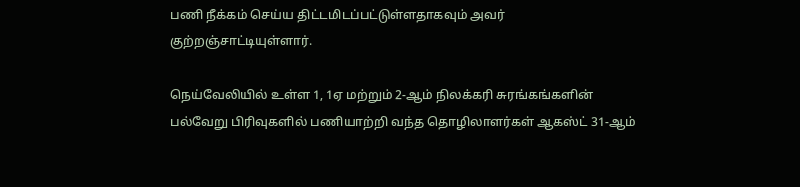பணி நீக்கம் செய்ய திட்டமிடப்பட்டுள்ளதாகவும் அவர் குற்றஞ்சாட்டியுள்ளார்.

நெய்வேலியில் உள்ள 1, 1ஏ மற்றும் 2-ஆம் நிலக்கரி சுரங்கங்களின் பல்வேறு பிரிவுகளில் பணியாற்றி வந்த தொழிலாளர்கள் ஆகஸ்ட் 31-ஆம்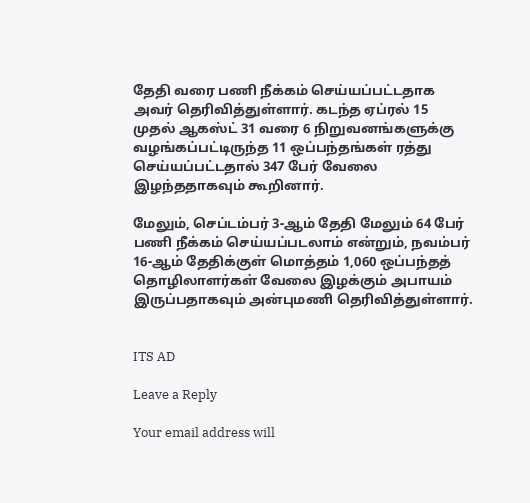தேதி வரை பணி நீக்கம் செய்யப்பட்டதாக அவர் தெரிவித்துள்ளார். கடந்த ஏப்ரல் 15 முதல் ஆகஸ்ட் 31 வரை 6 நிறுவனங்களுக்கு வழங்கப்பட்டிருந்த 11 ஒப்பந்தங்கள் ரத்து செய்யப்பட்டதால் 347 பேர் வேலை இழந்ததாகவும் கூறினார்.

மேலும், செப்டம்பர் 3-ஆம் தேதி மேலும் 64 பேர் பணி நீக்கம் செய்யப்படலாம் என்றும், நவம்பர் 16-ஆம் தேதிக்குள் மொத்தம் 1,060 ஒப்பந்தத் தொழிலாளர்கள் வேலை இழக்கும் அபாயம் இருப்பதாகவும் அன்புமணி தெரிவித்துள்ளார்.


ITS AD

Leave a Reply

Your email address will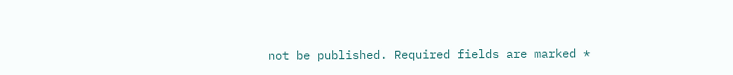not be published. Required fields are marked *